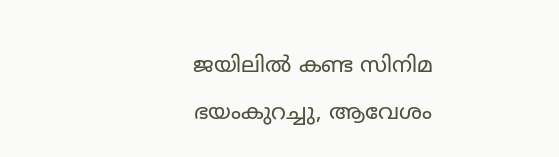ജയിലില്‍ കണ്ട സിനിമ ഭയംകുറച്ചു, ആവേശം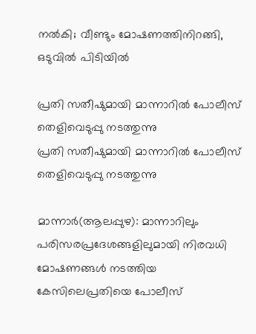നല്‍കി; വീണ്ടും മോഷണത്തിനിറങ്ങി, ഒടുവില്‍ പിടിയില്‍

പ്രതി സതീഷുമായി മാന്നാറിൽ പോലീസ് തെളിവെടുപ്പു നടത്തുന്നു
പ്രതി സതീഷുമായി മാന്നാറിൽ പോലീസ് തെളിവെടുപ്പു നടത്തുന്നു

മാന്നാര്‍(ആലപ്പുഴ): മാന്നാറിലും പരിസരപ്രദേശങ്ങളിലുമായി നിരവധി മോഷണങ്ങള്‍ നടത്തിയ കേസിലെപ്രതിയെ പോലീസ്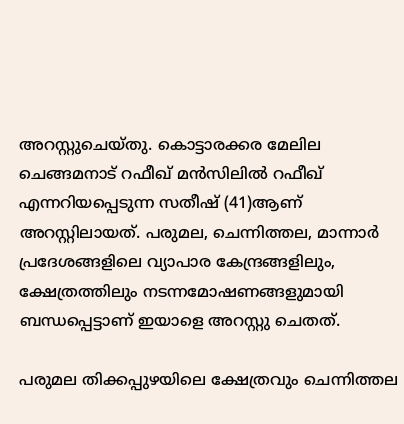അറസ്റ്റുചെയ്തു. കൊട്ടാരക്കര മേലില ചെങ്ങമനാട് റഫീഖ് മന്‍സിലില്‍ റഫീഖ് എന്നറിയപ്പെടുന്ന സതീഷ് (41)ആണ് അറസ്റ്റിലായത്. പരുമല, ചെന്നിത്തല, മാന്നാര്‍ പ്രദേശങ്ങളിലെ വ്യാപാര കേന്ദ്രങ്ങളിലും, ക്ഷേത്രത്തിലും നടന്നമോഷണങ്ങളുമായി ബന്ധപ്പെട്ടാണ് ഇയാളെ അറസ്റ്റു ചെതത്.

പരുമല തിക്കപ്പുഴയിലെ ക്ഷേത്രവും ചെന്നിത്തല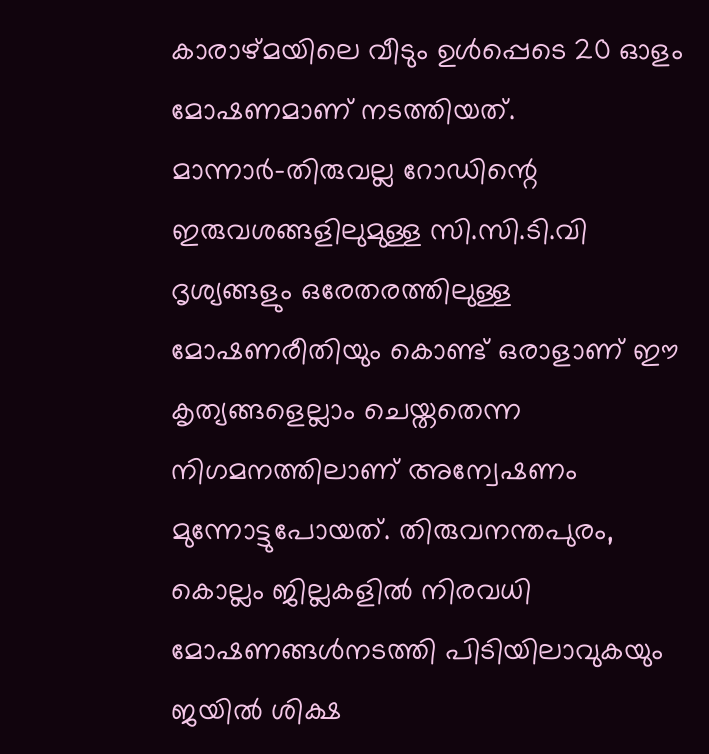കാരാഴ്മയിലെ വീടും ഉള്‍പ്പെടെ 20 ഓളം മോഷണമാണ് നടത്തിയത്. മാന്നാര്‍-തിരുവല്ല റോഡിന്റെ ഇരുവശങ്ങളിലുമുള്ള സി.സി.ടി.വി ദൃശ്യങ്ങളും ഒരേതരത്തിലുള്ള മോഷണരീതിയും കൊണ്ട് ഒരാളാണ് ഈ കൃത്യങ്ങളെല്ലാം ചെയ്തതെന്ന നിഗമനത്തിലാണ് അന്വേഷണം മുന്നോട്ടുപോയത്. തിരുവനന്തപുരം, കൊല്ലം ജില്ലകളില്‍ നിരവധി മോഷണങ്ങള്‍നടത്തി പിടിയിലാവുകയും ജയില്‍ ശിക്ഷ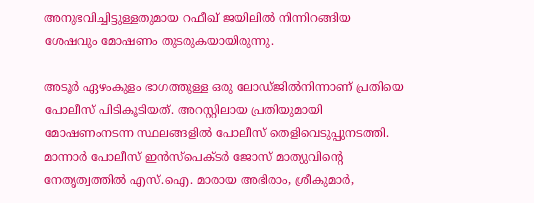അനുഭവിച്ചിട്ടുള്ളതുമായ റഫീഖ് ജയിലില്‍ നിന്നിറങ്ങിയ ശേഷവും മോഷണം തുടരുകയായിരുന്നു.

അടൂര്‍ ഏഴംകുളം ഭാഗത്തുള്ള ഒരു ലോഡ്ജില്‍നിന്നാണ് പ്രതിയെ പോലീസ് പിടികൂടിയത്. അറസ്റ്റിലായ പ്രതിയുമായി മോഷണംനടന്ന സ്ഥലങ്ങളില്‍ പോലീസ് തെളിവെടുപ്പുനടത്തി. മാന്നാര്‍ പോലീസ് ഇന്‍സ്പെക്ടര്‍ ജോസ് മാത്യുവിന്റെ നേതൃത്വത്തില്‍ എസ്.ഐ. മാരായ അഭിരാം, ശ്രീകുമാര്‍,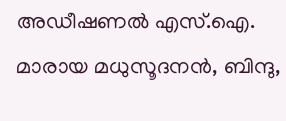അഡീഷണല്‍ എസ്.ഐ. മാരായ മധുസൂദനന്‍, ബിന്ദു,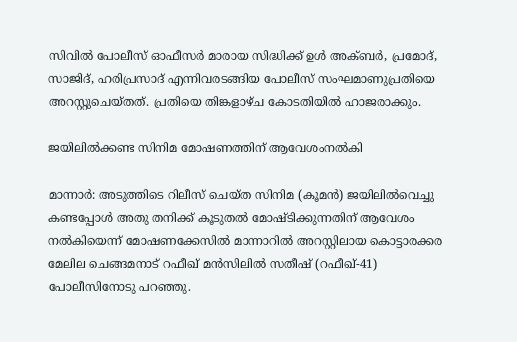സിവില്‍ പോലീസ് ഓഫീസര്‍ മാരായ സിദ്ധിക്ക് ഉള്‍ അക്ബര്‍, പ്രമോദ്, സാജിദ്, ഹരിപ്രസാദ് എന്നിവരടങ്ങിയ പോലീസ് സംഘമാണുപ്രതിയെ അറസ്റ്റുചെയ്തത്. പ്രതിയെ തിങ്കളാഴ്ച കോടതിയില്‍ ഹാജരാക്കും.

ജയിലില്‍ക്കണ്ട സിനിമ മോഷണത്തിന് ആവേശംനല്‍കി

മാന്നാര്‍: അടുത്തിടെ റിലീസ് ചെയ്ത സിനിമ (കൂമന്‍) ജയിലില്‍വെച്ചു കണ്ടപ്പോള്‍ അതു തനിക്ക് കൂടുതല്‍ മോഷ്ടിക്കുന്നതിന് ആവേശം നല്‍കിയെന്ന് മോഷണക്കേസില്‍ മാന്നാറില്‍ അറസ്റ്റിലായ കൊട്ടാരക്കര മേലില ചെങ്ങമനാട് റഫീഖ് മന്‍സിലില്‍ സതീഷ് (റഫീഖ്-41) പോലീസിനോടു പറഞ്ഞു.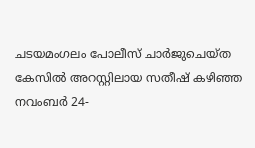ചടയമംഗലം പോലീസ് ചാര്‍ജുചെയ്ത കേസില്‍ അറസ്റ്റിലായ സതീഷ് കഴിഞ്ഞ നവംബര്‍ 24-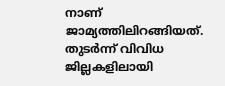നാണ് ജാമ്യത്തിലിറങ്ങിയത്. തുടര്‍ന്ന് വിവിധ ജില്ലകളിലായി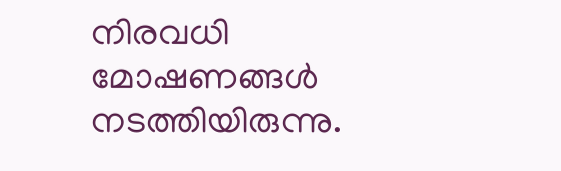നിരവധി മോഷണങ്ങള്‍ നടത്തിയിരുന്നു.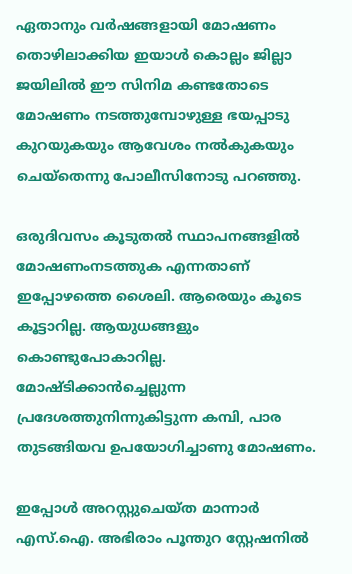ഏതാനും വര്‍ഷങ്ങളായി മോഷണം തൊഴിലാക്കിയ ഇയാള്‍ കൊല്ലം ജില്ലാ ജയിലില്‍ ഈ സിനിമ കണ്ടതോടെ മോഷണം നടത്തുമ്പോഴുള്ള ഭയപ്പാടു കുറയുകയും ആവേശം നല്‍കുകയും ചെയ്‌തെന്നു പോലീസിനോടു പറഞ്ഞു.

ഒരുദിവസം കൂടുതല്‍ സ്ഥാപനങ്ങളില്‍ മോഷണംനടത്തുക എന്നതാണ് ഇപ്പോഴത്തെ ശൈലി. ആരെയും കൂടെ കൂട്ടാറില്ല. ആയുധങ്ങളും കൊണ്ടുപോകാറില്ല. മോഷ്ടിക്കാന്‍ച്ചെല്ലുന്ന പ്രദേശത്തുനിന്നുകിട്ടുന്ന കമ്പി, പാര തുടങ്ങിയവ ഉപയോഗിച്ചാണു മോഷണം.

ഇപ്പോള്‍ അറസ്റ്റുചെയ്ത മാന്നാര്‍ എസ്.ഐ. അഭിരാം പൂന്തുറ സ്റ്റേഷനില്‍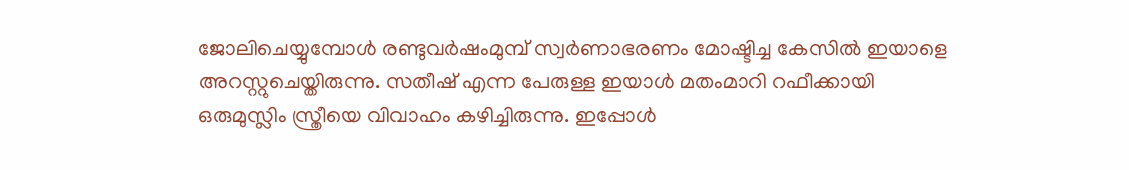ജോലിചെയ്യുമ്പോള്‍ രണ്ടുവര്‍ഷംമുമ്പ് സ്വര്‍ണാഭരണം മോഷ്ടിച്ച കേസില്‍ ഇയാളെ അറസ്റ്റുചെയ്തിരുന്നു. സതീഷ് എന്ന പേരുള്ള ഇയാള്‍ മതംമാറി റഫീക്കായി ഒരുമുസ്ലിം സ്ത്രീയെ വിവാഹം കഴിച്ചിരുന്നു. ഇപ്പോള്‍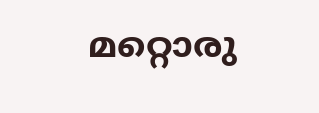മറ്റൊരു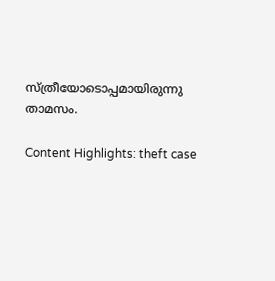സ്ത്രീയോടൊപ്പമായിരുന്നു താമസം.

Content Highlights: theft case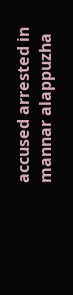accused arrested in mannar alappuzha